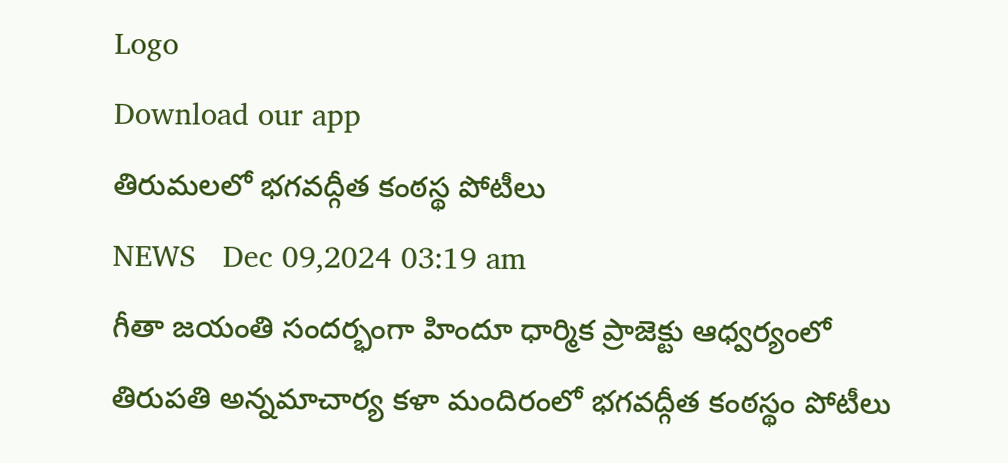Logo
Download our app
తిరుమ‌ల‌లో భ‌గ‌వ‌ద్గీత కంఠ‌స్థ పోటీలు
NEWS   Dec 09,2024 03:19 am
గీతా జయంతి సందర్భంగా హిందూ ధార్మిక ప్రాజెక్టు ఆధ్వర్యంలో తిరుపతి అన్నమాచార్య కళా మందిరంలో భగవద్గీత కంఠస్థం పోటీలు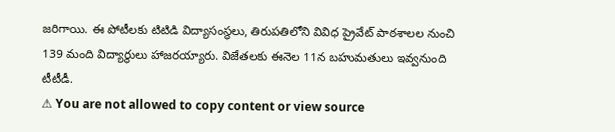జరిగాయి. ఈ పోటీలకు టిటిడి విద్యాసంస్థలు, తిరుపతిలోని వివిధ ప్రైవేట్ పాఠశాలల నుంచి 139 మంది విద్యార్థులు హాజరయ్యారు. విజేత‌ల‌కు ఈనెల 11న బ‌హుమ‌తులు ఇవ్వ‌నుంది టీటీడీ.
⚠ You are not allowed to copy content or view source